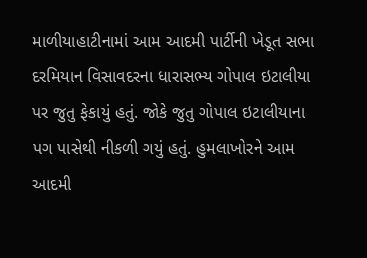માળીયાહાટીનામાં આમ આદમી પાર્ટીની ખેડૂત સભા દરમિયાન વિસાવદરના ધારાસભ્ય ગોપાલ ઇટાલીયા પર જુતુ ફેકાયું હતું. જોકે જુતુ ગોપાલ ઇટાલીયાના પગ પાસેથી નીકળી ગયું હતું. હુમલાખોરને આમ આદમી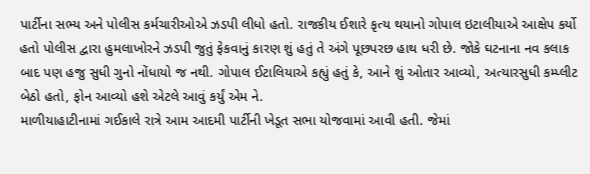પાર્ટીના સભ્ય અને પોલીસ કર્મચારીઓએ ઝડપી લીધો હતો. રાજકીય ઈશારે કૃત્ય થયાનો ગોપાલ ઇટાલીયાએ આક્ષેપ કર્યો હતો પોલીસ દ્વારા હુમલાખોરને ઝડપી જુતું ફેકવાનું કારણ શું હતું તે અંગે પૂછપરછ હાથ ધરી છે. જોકે ઘટનાના નવ કલાક બાદ પણ હજુ સુધી ગુનો નોંધાયો જ નથી. ગોપાલ ઈટાલિયાએ કહ્યું હતું કે, આને શું ઓતાર આવ્યો, અત્યારસુધી કમ્પ્લીટ બેઠો હતો, ફોન આવ્યો હશે એટલે આવું કર્યું એમ ને.
માળીયાહાટીનામાં ગઈકાલે રાત્રે આમ આદમી પાર્ટીની ખેડૂત સભા યોજવામાં આવી હતી. જેમાં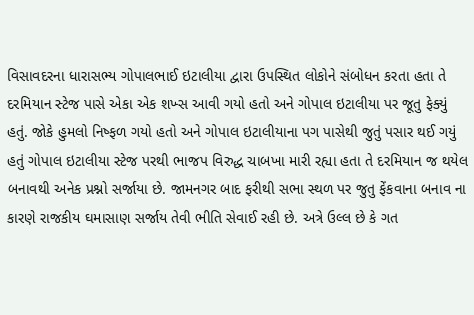વિસાવદરના ધારાસભ્ય ગોપાલભાઈ ઇટાલીયા દ્વારા ઉપસ્થિત લોકોને સંબોધન કરતા હતા તે દરમિયાન સ્ટેજ પાસે એકા એક શખ્સ આવી ગયો હતો અને ગોપાલ ઇટાલીયા પર જૂતુ ફેક્યું હતું. જોકે હુમલો નિષ્ફળ ગયો હતો અને ગોપાલ ઇટાલીયાના પગ પાસેથી જુતું પસાર થઈ ગયું હતું ગોપાલ ઇટાલીયા સ્ટેજ પરથી ભાજપ વિરુદ્ધ ચાબખા મારી રહ્યા હતા તે દરમિયાન જ થયેલ બનાવથી અનેક પ્રશ્નો સર્જાયા છે. જામનગર બાદ ફરીથી સભા સ્થળ પર જુતુ ફેંકવાના બનાવ ના કારણે રાજકીય ઘમાસાણ સર્જાય તેવી ભીતિ સેવાઈ રહી છે. અત્રે ઉલ્લ છે કે ગત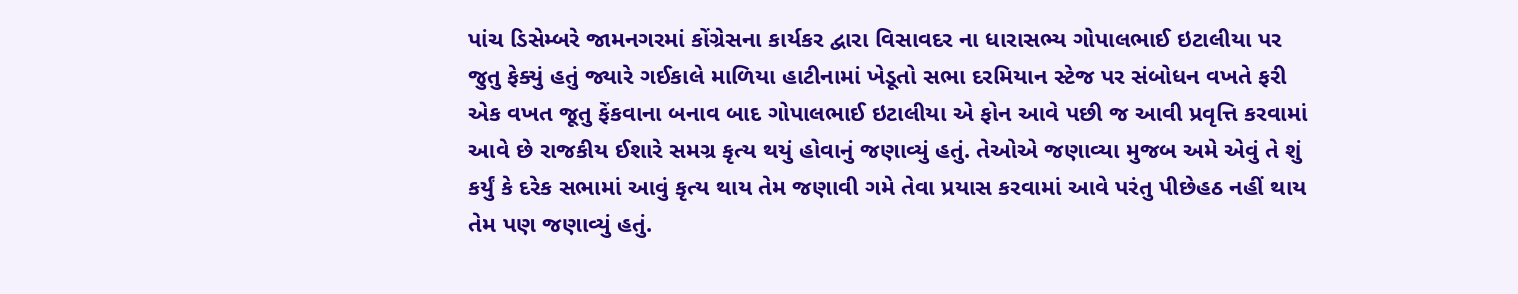પાંચ ડિસેમ્બરે જામનગરમાં કોંગ્રેસના કાર્યકર દ્વારા વિસાવદર ના ધારાસભ્ય ગોપાલભાઈ ઇટાલીયા પર જુતુ ફેક્યું હતું જ્યારે ગઈકાલે માળિયા હાટીનામાં ખેડૂતો સભા દરમિયાન સ્ટેજ પર સંબોધન વખતે ફરી એક વખત જૂતુ ફેંકવાના બનાવ બાદ ગોપાલભાઈ ઇટાલીયા એ ફોન આવે પછી જ આવી પ્રવૃત્તિ કરવામાં આવે છે રાજકીય ઈશારે સમગ્ર કૃત્ય થયું હોવાનું જણાવ્યું હતું. તેઓએ જણાવ્યા મુજબ અમે એવું તે શું કર્યું કે દરેક સભામાં આવું કૃત્ય થાય તેમ જણાવી ગમે તેવા પ્રયાસ કરવામાં આવે પરંતુ પીછેહઠ નહીં થાય તેમ પણ જણાવ્યું હતું.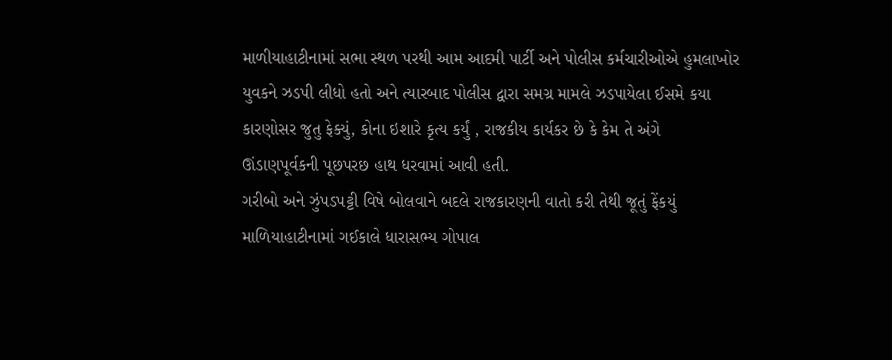માળીયાહાટીનામાં સભા સ્થળ પરથી આમ આદમી પાર્ટી અને પોલીસ કર્મચારીઓએ હુમલાખોર યુવકને ઝડપી લીધો હતો અને ત્યારબાદ પોલીસ દ્વારા સમગ્ર મામલે ઝડપાયેલા ઈસમે કયા કારણોસર જુતુ ફેક્યું, કોના ઇશારે કૃત્ય કર્યું , રાજકીય કાર્યકર છે કે કેમ તે અંગે ઊંડાણપૂર્વકની પૂછપરછ હાથ ધરવામાં આવી હતી.
ગરીબો અને ઝુંપડપટ્ટી વિષે બોલવાને બદલે રાજકારણની વાતો કરી તેથી જૂતું ફેંકયું
માળિયાહાટીનામાં ગઈકાલે ધારાસભ્ય ગોપાલ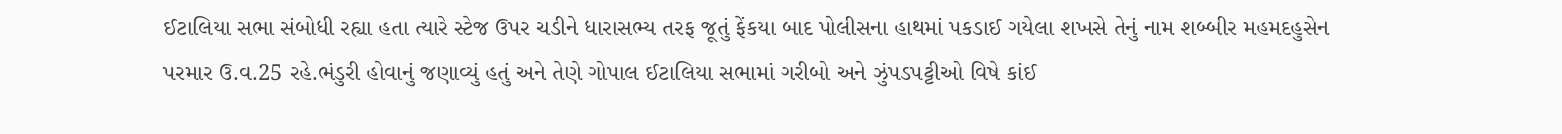ઈટાલિયા સભા સંબોધી રહ્યા હતા ત્યારે સ્ટેજ ઉપર ચડીને ધારાસભ્ય તરફ જૂતું ફેંકયા બાદ પોલીસના હાથમાં પકડાઈ ગયેલા શખસે તેનું નામ શબ્બીર મહમદહુસેન પરમાર ઉ.વ.25 રહે.ભંડુરી હોવાનું જણાવ્યું હતું અને તેણે ગોપાલ ઈટાલિયા સભામાં ગરીબો અને ઝુંપડપટ્ટીઓ વિષે કાંઈ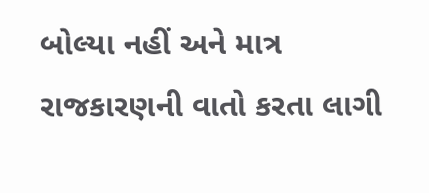બોલ્યા નહીં અને માત્ર રાજકારણની વાતો કરતા લાગી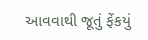આવવાથી જૂતું ફેંકયું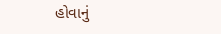હોવાનું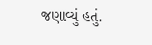જણાવ્યું હતું.